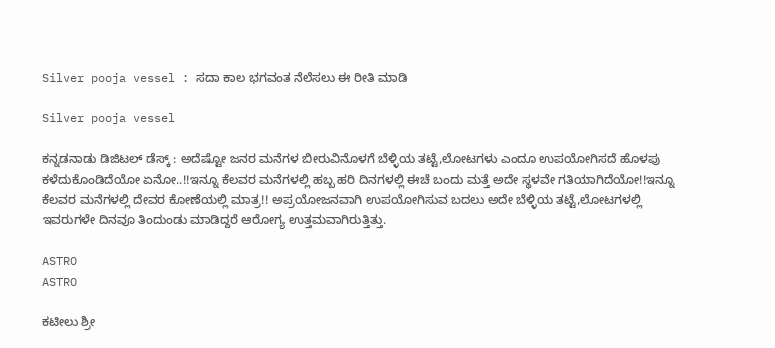Silver pooja vessel : ಸದಾ ಕಾಲ ಭಗವಂತ ನೆಲೆಸಲು ಈ ರೀತಿ ಮಾಡಿ

Silver pooja vessel

ಕನ್ನಡನಾಡು ಡಿಜಿಟಲ್‌ ಡೆಸ್ಕ್‌ : ಅದೆಷ್ಟೋ ಜನರ ಮನೆಗಳ ಬೀರುವಿನೊಳಗೆ ಬೆಳ್ಳಿಯ ತಟ್ಟೆ,ಲೋಟಗಳು ಎಂದೂ ಉಪಯೋಗಿಸದೆ ಹೊಳಪು ಕಳೆದುಕೊಂಡಿದೆಯೋ ಏನೋ..!!ಇನ್ನೂ ಕೆಲವರ ಮನೆಗಳಲ್ಲಿ ಹಬ್ಬ ಹರಿ ದಿನಗಳಲ್ಲಿ ಈಚೆ ಬಂದು ಮತ್ತೆ ಅದೇ ಸ್ಥಳವೇ ಗತಿಯಾಗಿದೆಯೋ!!ಇನ್ನೂ ಕೆಲವರ ಮನೆಗಳಲ್ಲಿ ದೇವರ ಕೋಣೆಯಲ್ಲಿ ಮಾತ್ರ!! ಅಪ್ರಯೋಜನವಾಗಿ ಉಪಯೋಗಿಸುವ ಬದಲು ಅದೇ ಬೆಳ್ಳಿಯ ತಟ್ಟೆ,ಲೋಟಗಳಲ್ಲಿ ಇವರುಗಳೇ ದಿನವೂ ತಿಂದುಂಡು ಮಾಡಿದ್ದರೆ ಆರೋಗ್ಯ ಉತ್ತಮವಾಗಿರುತ್ತಿತ್ತು.

ASTRO
ASTRO

ಕಟೀಲು ಶ್ರೀ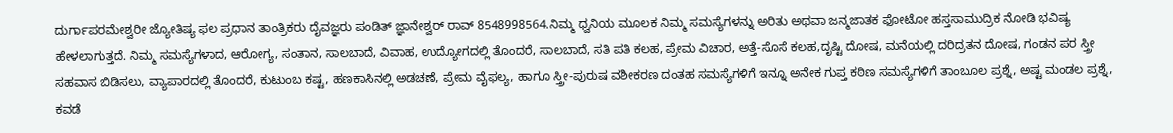ದುರ್ಗಾಪರಮೇಶ್ವರೀ ಜ್ಯೋತಿಷ್ಯ ಫಲ ಪ್ರಧಾನ ತಾಂತ್ರಿಕರು ದೈವಜ್ಞರು ಪಂಡಿತ್ ಜ್ಞಾನೇಶ್ವರ್ ರಾವ್ 8548998564.ನಿಮ್ಮ ಧ್ವನಿಯ ಮೂಲಕ ನಿಮ್ಮ ಸಮಸ್ಯೆಗಳನ್ನು ಅರಿತು ಅಥವಾ ಜನ್ಮಜಾತಕ ಫೋಟೋ ಹಸ್ತಸಾಮುದ್ರಿಕ ನೋಡಿ ಭವಿಷ್ಯ ಹೇಳಲಾಗುತ್ತದೆ. ನಿಮ್ಮ ಸಮಸ್ಯೆಗಳಾದ, ಆರೋಗ್ಯ, ಸಂತಾನ, ಸಾಲಬಾದೆ, ವಿವಾಹ, ಉದ್ಯೋಗದಲ್ಲಿ ತೊಂದರೆ, ಸಾಲಬಾದೆ, ಸತಿ ಪತಿ ಕಲಹ, ಪ್ರೇಮ ವಿಚಾರ, ಅತ್ತೆ-ಸೊಸೆ ಕಲಹ,ದೃಷ್ಟಿ ದೋಷ, ಮನೆಯಲ್ಲಿ ದರಿದ್ರತನ ದೋಷ, ಗಂಡನ ಪರ ಸ್ತ್ರೀ ಸಹವಾಸ ಬಿಡಿಸಲು, ವ್ಯಾಪಾರದಲ್ಲಿ ತೊಂದರೆ, ಕುಟುಂಬ ಕಷ್ಟ, ಹಣಕಾಸಿನಲ್ಲಿ ಅಡಚಣೆ, ಪ್ರೇಮ ವೈಫಲ್ಯ, ಹಾಗೂ ಸ್ತ್ರೀ-ಪುರುಷ ವಶೀಕರಣ ದಂತಹ ಸಮಸ್ಯೆಗಳಿಗೆ ಇನ್ನೂ ಅನೇಕ ಗುಪ್ತ ಕಠಿಣ ಸಮಸ್ಯೆಗಳಿಗೆ ತಾಂಬೂಲ ಪ್ರಶ್ನೆ, ಅಷ್ಟ ಮಂಡಲ ಪ್ರಶ್ನೆ, ಕವಡೆ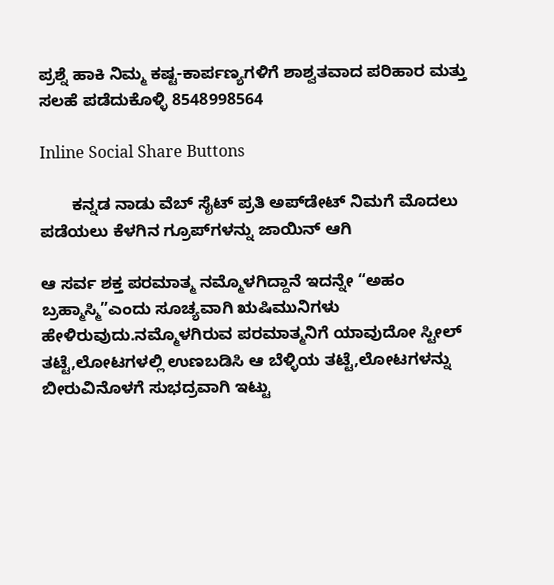ಪ್ರಶ್ನೆ ಹಾಕಿ ನಿಮ್ಮ ಕಷ್ಟ-ಕಾರ್ಪಣ್ಯಗಳಿಗೆ ಶಾಶ್ವತವಾದ ಪರಿಹಾರ ಮತ್ತು ಸಲಹೆ ಪಡೆದುಕೊಳ್ಳಿ 8548998564

Inline Social Share Buttons

       ಕನ್ನಡ ನಾಡು ವೆಬ್ ಸೈಟ್ ಪ್ರತಿ ಅಪ್‌ಡೇಟ್‌ ನಿಮಗೆ ಮೊದಲು ಪಡೆಯಲು ಕೆಳಗಿನ ಗ್ರೂಪ್‌ಗಳನ್ನು ಜಾಯಿನ್ ಆಗಿ

ಆ ಸರ್ವ ಶಕ್ತ ಪರಮಾತ್ಮ ನಮ್ಮೊಳಗಿದ್ದಾನೆ ಇದನ್ನೇ “ಅಹಂ ಬ್ರಹ್ಮಾಸ್ಮಿ”ಎಂದು ಸೂಚ್ಯವಾಗಿ ಋಷಿಮುನಿಗಳು ಹೇಳಿರುವುದು.ನಮ್ಮೊಳಗಿರುವ ಪರಮಾತ್ಮನಿಗೆ ಯಾವುದೋ ಸ್ಟೀಲ್ ತಟ್ಟೆ,ಲೋಟಗಳಲ್ಲಿ ಉಣಬಡಿಸಿ ಆ ಬೆಳ್ಳಿಯ ತಟ್ಟೆ,ಲೋಟಗಳನ್ನು ಬೀರುವಿನೊಳಗೆ ಸುಭದ್ರವಾಗಿ ಇಟ್ಟು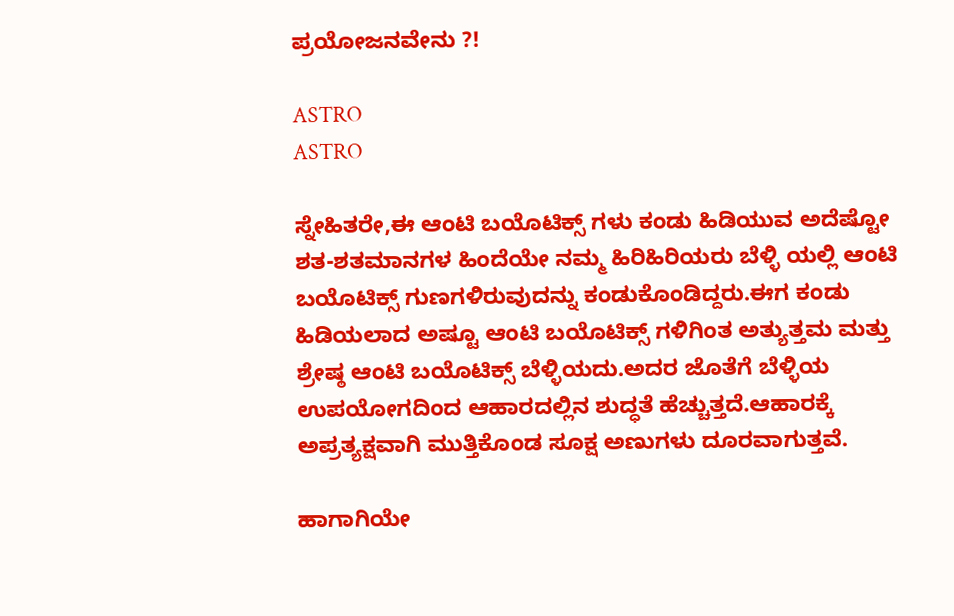ಪ್ರಯೋಜನವೇನು ?!

ASTRO
ASTRO

ಸ್ನೇಹಿತರೇ,ಈ ಆಂಟಿ ಬಯೊಟಿಕ್ಸ್ ಗಳು ಕಂಡು ಹಿಡಿಯುವ ಅದೆಷ್ಟೋ ಶತ-ಶತಮಾನಗಳ ಹಿಂದೆಯೇ ನಮ್ಮ ಹಿರಿಹಿರಿಯರು ಬೆಳ್ಳಿ ಯಲ್ಲಿ ಆಂಟಿ ಬಯೊಟಿಕ್ಸ್ ಗುಣಗಳಿರುವುದನ್ನು ಕಂಡುಕೊಂಡಿದ್ದರು.ಈಗ ಕಂಡು ಹಿಡಿಯಲಾದ ಅಷ್ಟೂ ಆಂಟಿ ಬಯೊಟಿಕ್ಸ್ ಗಳಿಗಿಂತ ಅತ್ಯುತ್ತಮ ಮತ್ತು ಶ್ರೇಷ್ಠ ಆಂಟಿ ಬಯೊಟಿಕ್ಸ್ ಬೆಳ್ಳಿಯದು.ಅದರ ಜೊತೆಗೆ ಬೆಳ್ಳಿಯ ಉಪಯೋಗದಿಂದ ಆಹಾರದಲ್ಲಿನ ಶುದ್ಧತೆ ಹೆಚ್ಚುತ್ತದೆ.ಆಹಾರಕ್ಕೆ ಅಪ್ರತ್ಯಕ್ಷವಾಗಿ ಮುತ್ತಿಕೊಂಡ ಸೂಕ್ಷ ಅಣುಗಳು ದೂರವಾಗುತ್ತವೆ.

ಹಾಗಾಗಿಯೇ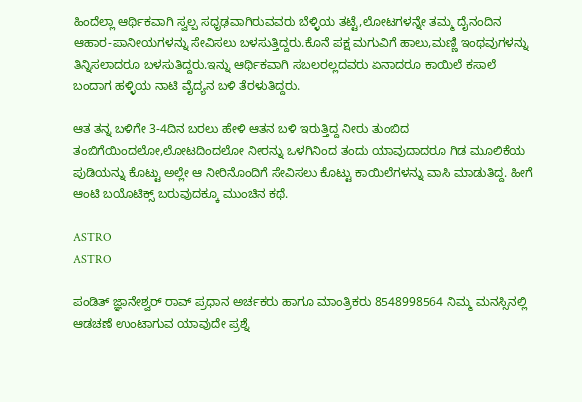ಹಿಂದೆಲ್ಲಾ ಆರ್ಥಿಕವಾಗಿ ಸ್ವಲ್ಪ ಸಧೃಢವಾಗಿರುವವರು ಬೆಳ್ಳಿಯ ತಟ್ಟೆ,ಲೋಟಗಳನ್ನೇ ತಮ್ಮ ದೈನಂದಿನ ಆಹಾರ-ಪಾನೀಯಗಳನ್ನು ಸೇವಿಸಲು ಬಳಸುತ್ತಿದ್ದರು.ಕೊನೆ ಪಕ್ಷ ಮಗುವಿಗೆ ಹಾಲು,ಮಣ್ಣಿ ಇಂಥವುಗಳನ್ನು ತಿನ್ನಿಸಲಾದರೂ ಬಳಸುತಿದ್ದರು.ಇನ್ನು ಆರ್ಥಿಕವಾಗಿ ಸಬಲರಲ್ಲದವರು ಏನಾದರೂ ಕಾಯಿಲೆ ಕಸಾಲೆ ಬಂದಾಗ ಹಳ್ಳಿಯ ನಾಟಿ ವೈದ್ಯನ ಬಳಿ ತೆರಳುತಿದ್ದರು.

ಆತ ತನ್ನ ಬಳಿಗೇ 3-4ದಿನ ಬರಲು ಹೇಳಿ ಆತನ ಬಳಿ ಇರುತ್ತಿದ್ದ ನೀರು ತುಂಬಿದ ತಂಬಿಗೆಯಿಂದಲೋ,ಲೋಟದಿಂದಲೋ ನೀರನ್ನು ಒಳಗಿನಿಂದ ತಂದು ಯಾವುದಾದರೂ ಗಿಡ ಮೂಲಿಕೆಯ ಪುಡಿಯನ್ನು ಕೊಟ್ಟು ಅಲ್ಲೇ ಆ ನೀರಿನೊಂದಿಗೆ ಸೇವಿಸಲು ಕೊಟ್ಟು ಕಾಯಿಲೆಗಳನ್ನು ವಾಸಿ ಮಾಡುತಿದ್ದ. ಹೀಗೆ ಆಂಟಿ ಬಯೊಟಿಕ್ಸ್ ಬರುವುದಕ್ಕೂ ಮುಂಚಿನ ಕಥೆ.

ASTRO
ASTRO

ಪಂಡಿತ್ ಜ್ಞಾನೇಶ್ವರ್ ರಾವ್ ಪ್ರಧಾನ ಅರ್ಚಕರು ಹಾಗೂ ಮಾಂತ್ರಿಕರು 8548998564 ನಿಮ್ಮ ಮನಸ್ಸಿನಲ್ಲಿ ಆಡಚಣೆ ಉಂಟಾಗುವ ಯಾವುದೇ ಪ್ರಶ್ನೆ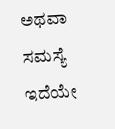ಅಥವಾ ಸಮಸ್ಯೆ ಇದೆಯೇ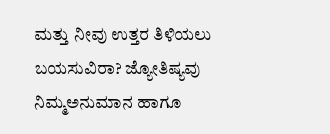ಮತ್ತು ನೀವು ಉತ್ತರ ತಿಳಿಯಲು ಬಯಸುವಿರಾ? ಜ್ಯೋತಿಷ್ಯವು ನಿಮ್ಮಅನುಮಾನ ಹಾಗೂ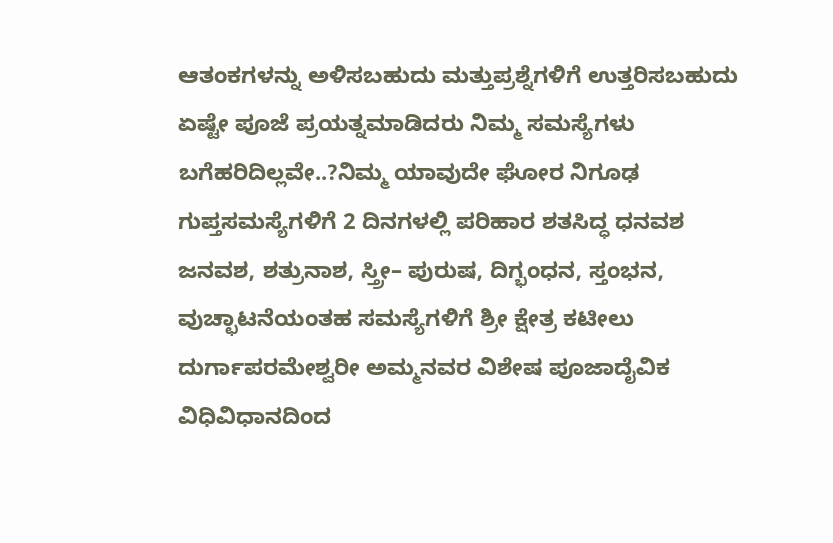ಆತಂಕಗಳನ್ನು ಅಳಿಸಬಹುದು ಮತ್ತುಪ್ರಶ್ನೆಗಳಿಗೆ ಉತ್ತರಿಸಬಹುದು ಏಷ್ಟೇ ಪೂಜೆ ಪ್ರಯತ್ನಮಾಡಿದರು ನಿಮ್ಮ ಸಮಸ್ಯೆಗಳು ಬಗೆಹರಿದಿಲ್ಲವೇ..?ನಿಮ್ಮ ಯಾವುದೇ ಘೋರ ನಿಗೂಢ ಗುಪ್ತಸಮಸ್ಯೆಗಳಿಗೆ 2 ದಿನಗಳಲ್ಲಿ ಪರಿಹಾರ ಶತಸಿದ್ಧ ಧನವಶ ಜನವಶ, ಶತ್ರುನಾಶ, ಸ್ತ್ರೀ– ಪುರುಷ, ದಿಗ್ಭಂಧನ, ಸ್ತಂಭನ, ವುಚ್ಛಾಟನೆಯಂತಹ ಸಮಸ್ಯೆಗಳಿಗೆ ಶ್ರೀ ಕ್ಷೇತ್ರ ಕಟೀಲು ದುರ್ಗಾಪರಮೇಶ್ವರೀ ಅಮ್ಮನವರ ವಿಶೇಷ ಪೂಜಾದೈವಿಕ ವಿಧಿವಿಧಾನದಿಂದ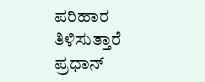ಪರಿಹಾರ ತಿಳಿಸುತ್ತಾರೆ ಪ್ರಧಾನ್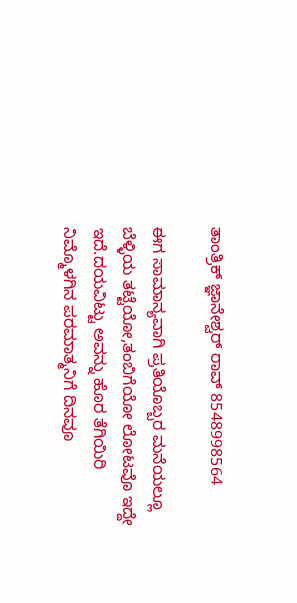ತಾಂತ್ರಿಕ್ ಜ್ಞಾನೇಶ್ವರ್ ರಾವ್ 8548998564

ಈಗ ಸಾಮಾನ್ಯವಾಗಿ ಪ್ರತಿಯೊಬ್ಬರ ಮನೆಯಲ್ಲೂ ಬೆಳ್ಳಿಯ ತಟ್ಟೆಯೋ,ತಂಬಿಗೆಯೋ ಲೋಟವೊ ಇದ್ದೇ ಇದೆ.ದಯವಿಟ್ಟು ಅವನ್ನು ಹೊರ ತೆಗಿಯಿರಿ ನಿಮ್ಮೊಳಗಿನ ಪರಮಾತ್ಮನಿಗೆ ದಿನವೂ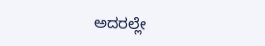ಅದರಲ್ಲೇ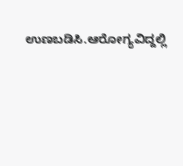ಉಣಬಡಿಸಿ.ಆರೋಗ್ಯವಿದ್ದಲ್ಲಿ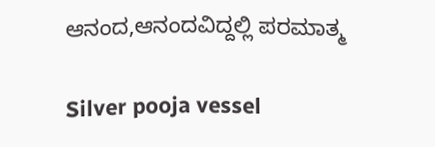ಆನಂದ,ಆನಂದವಿದ್ದಲ್ಲಿ ಪರಮಾತ್ಮ

Silver pooja vessel